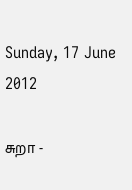Sunday, 17 June 2012

சுறா -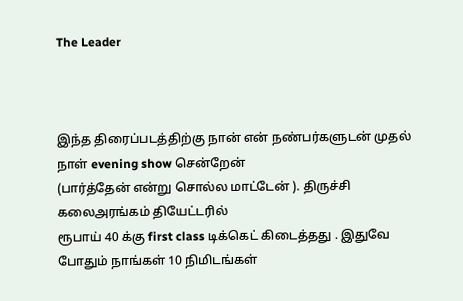The Leader



இந்த திரைப்படத்திற்கு நான் என் நண்பர்களுடன் முதல் நாள் evening show சென்றேன்
(பார்த்தேன் என்று சொல்ல மாட்டேன் ). திருச்சி கலைஅரங்கம் தியேட்டரில்
ரூபாய் 40 க்கு first class டிக்கெட் கிடைத்தது . இதுவே போதும் நாங்கள் 10 நிமிடங்கள்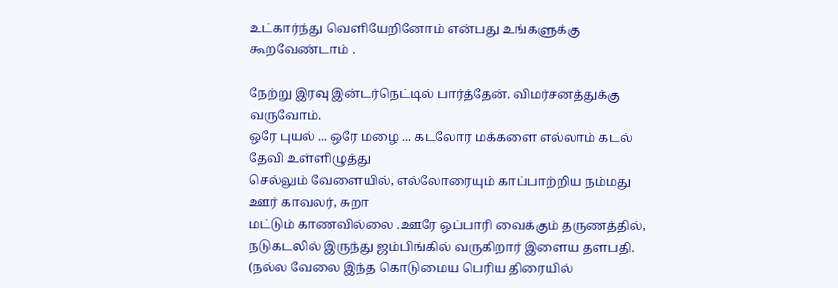உட்கார்ந்து வெளியேறினோம் என்பது உங்களுக்கு கூறவேண்டாம் .

நேற்று இரவு இன்டர்நெட்டில் பார்த்தேன். விமர்சனத்துக்கு வருவோம்.
ஒரே புயல் ... ஒரே மழை ... கடலோர மக்களை எல்லாம் கடல் தேவி உள்ளிழுத்து
செல்லும் வேளையில், எல்லோரையும் காப்பாற்றிய நம்மது ஊர் காவலர், சுறா
மட்டும் காணவில்லை .ஊரே ஒப்பாரி வைக்கும் தருணத்தில்,
நடுகடலில் இருந்து ஜம்பிங்கில் வருகிறார் இளைய தளபதி. (நல்ல வேலை இந்த கொடுமைய பெரிய திரையில்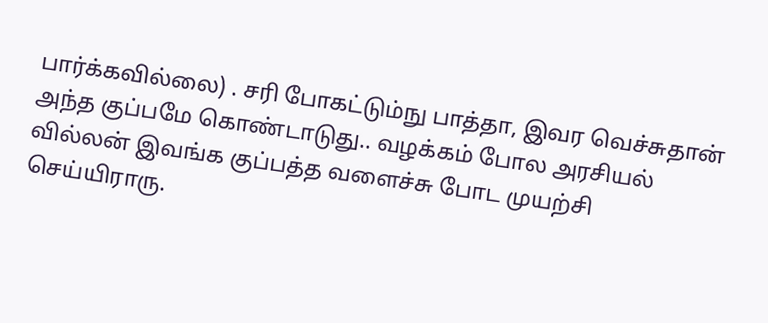பார்க்கவில்லை) . சரி போகட்டும்நு பாத்தா, இவர வெச்சுதான் அந்த குப்பமே கொண்டாடுது.. வழக்கம் போல அரசியல் வில்லன் இவங்க குப்பத்த வளைச்சு போட முயற்சி செய்யிராரு.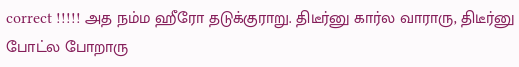correct !!!!! அத நம்ம ஹீரோ தடுக்குராறு. திடீர்னு கார்ல வாராரு, திடீர்னு போட்ல போறாரு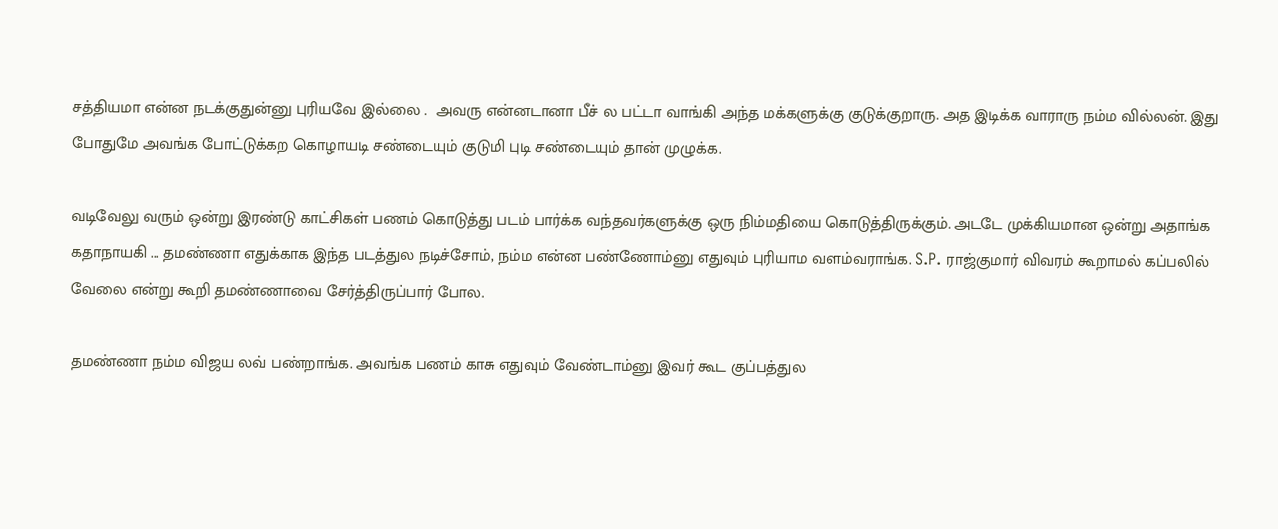சத்தியமா என்ன நடக்குதுன்னு புரியவே இல்லை .  அவரு என்னடானா பீச் ல பட்டா வாங்கி அந்த மக்களுக்கு குடுக்குறாரு. அத இடிக்க வாராரு நம்ம வில்லன். இது போதுமே அவங்க போட்டுக்கற கொழாயடி சண்டையும் குடுமி புடி சண்டையும் தான் முழுக்க.

வடிவேலு வரும் ஒன்று இரண்டு காட்சிகள் பணம் கொடுத்து படம் பார்க்க வந்தவர்களுக்கு ஒரு நிம்மதியை கொடுத்திருக்கும். அடடே முக்கியமான ஒன்று அதாங்க கதாநாயகி ... தமண்ணா எதுக்காக இந்த படத்துல நடிச்சோம், நம்ம என்ன பண்ணோம்னு எதுவும் புரியாம வளம்வராங்க. S.P. ராஜ்குமார் விவரம் கூறாமல் கப்பலில் வேலை என்று கூறி தமண்ணாவை சேர்த்திருப்பார் போல.

தமண்ணா நம்ம விஜய லவ் பண்றாங்க. அவங்க பணம் காசு எதுவும் வேண்டாம்னு இவர் கூட குப்பத்துல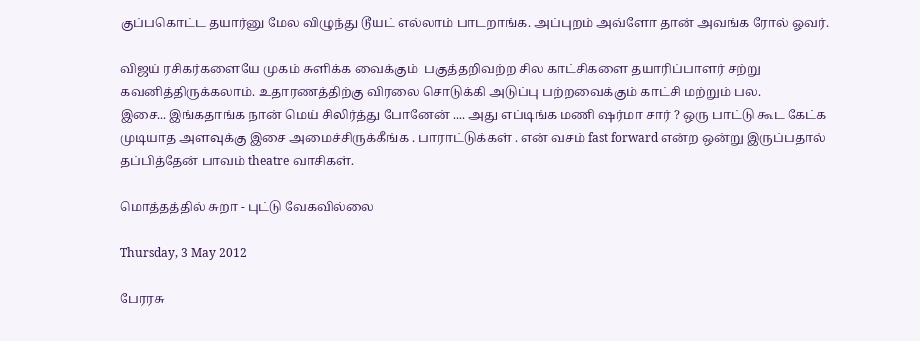குப்பகொட்ட தயார்னு மேல விழுந்து டூயட் எல்லாம் பாடறாங்க. அப்புறம் அவ்ளோ தான் அவங்க ரோல் ஓவர்.

விஜய் ரசிகர்களையே முகம் சுளிக்க வைக்கும்  பகுத்தறிவற்ற சில காட்சிகளை தயாரிப்பாளர் சற்று கவனித்திருக்கலாம். உதாரணத்திற்கு விரலை சொடுக்கி அடுப்பு பற்றவைக்கும் காட்சி மற்றும் பல.
இசை... இங்கதாங்க நான் மெய் சிலிர்த்து போனேன் .... அது எப்டிங்க மணி ஷர்மா சார் ? ஒரு பாட்டு கூட கேட்க முடியாத அளவுக்கு இசை அமைச்சிருக்கீங்க . பாராட்டுக்கள் . என் வசம் fast forward என்ற ஒன்று இருப்பதால் தப்பித்தேன் பாவம் theatre வாசிகள்.

மொத்தத்தில் சுறா - புட்டு வேகவில்லை

Thursday, 3 May 2012

பேரரசு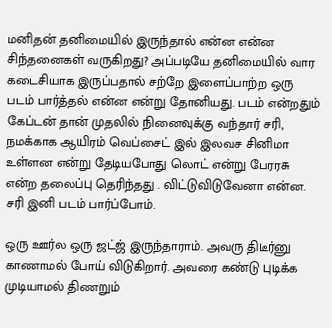மனிதன் தனிமையில் இருந்தால் என்ன என்ன சிந்தனைகள் வருகிறது? அப்படியே தனிமையில் வார கடைசியாக இருப்பதால் சற்றே இளைப்பாற்ற ஒரு படம் பார்த்தல் என்ன என்று தோனியது. படம் என்றதும் கேப்டன் தான் முதலில் நினைவுக்கு வந்தார் சரி, நமக்காக ஆயிரம் வெப்சைட் இல் இலவச சினிமா உள்ளன என்று தேடியபோது லொட் என்று பேரரசு என்ற தலைப்பு தெரிந்தது . விட்டுவிடுவேனா என்ன. சரி இனி படம் பார்ப்போம்.

ஒரு ஊர்ல ஒரு ஜட்ஜ் இருந்தாராம். அவரு திடீர்னு காணாமல் போய் விடுகிறார். அவரை கண்டு புடிக்க முடியாமல் திணறும்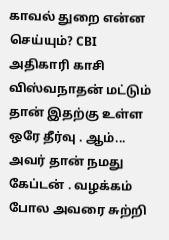காவல் துறை என்ன செய்யும்? CBI அதிகாரி காசி விஸ்வநாதன் மட்டும் தான் இதற்கு உள்ள ஒரே தீர்வு . ஆம்... அவர் தான் நமது கேப்டன் . வழக்கம் போல அவரை சுற்றி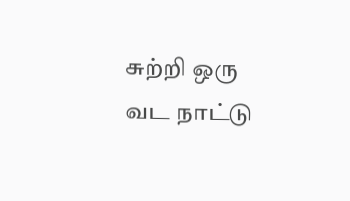சுற்றி ஒரு வட நாட்டு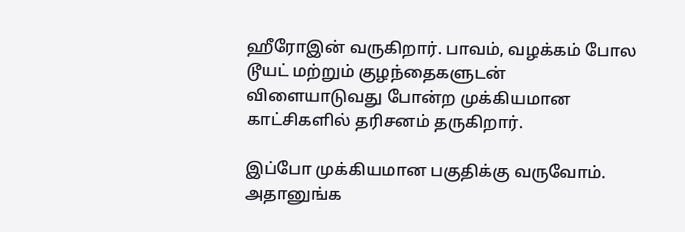ஹீரோஇன் வருகிறார். பாவம், வழக்கம் போல டூயட் மற்றும் குழந்தைகளுடன் விளையாடுவது போன்ற முக்கியமான காட்சிகளில் தரிசனம் தருகிறார்.

இப்போ முக்கியமான பகுதிக்கு வருவோம். அதானுங்க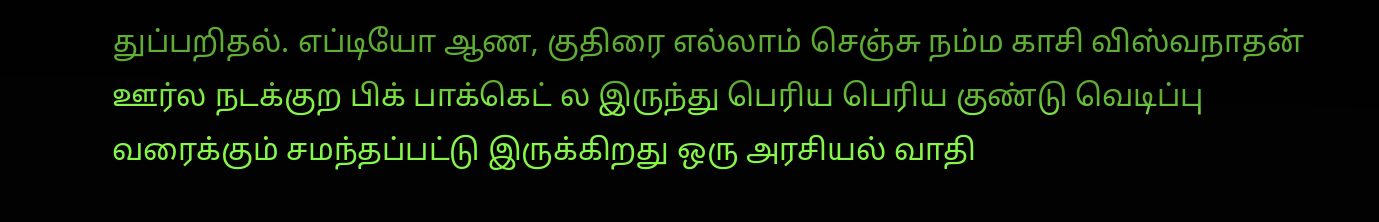துப்பறிதல். எப்டியோ ஆண, குதிரை எல்லாம் செஞ்சு நம்ம காசி விஸ்வநாதன் ஊர்ல நடக்குற பிக் பாக்கெட் ல இருந்து பெரிய பெரிய குண்டு வெடிப்பு வரைக்கும் சமந்தப்பட்டு இருக்கிறது ஒரு அரசியல் வாதி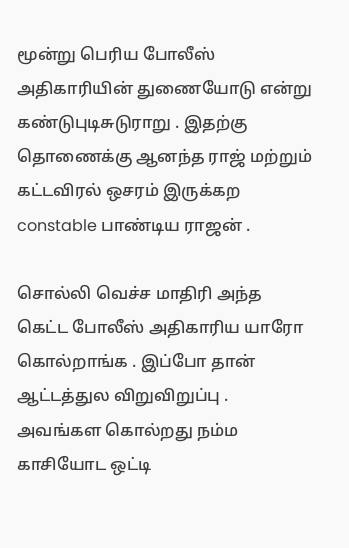மூன்று பெரிய போலீஸ் அதிகாரியின் துணையோடு என்று  கண்டுபுடிசுடுராறு . இதற்கு தொணைக்கு ஆனந்த ராஜ் மற்றும் கட்டவிரல் ஒசரம் இருக்கற constable பாண்டிய ராஜன் .

சொல்லி வெச்ச மாதிரி அந்த கெட்ட போலீஸ் அதிகாரிய யாரோ கொல்றாங்க . இப்போ தான் ஆட்டத்துல விறுவிறுப்பு . அவங்கள கொல்றது நம்ம காசியோட ஒட்டி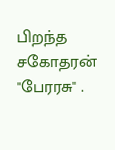பிறந்த சகோதரன் "பேரரசு" .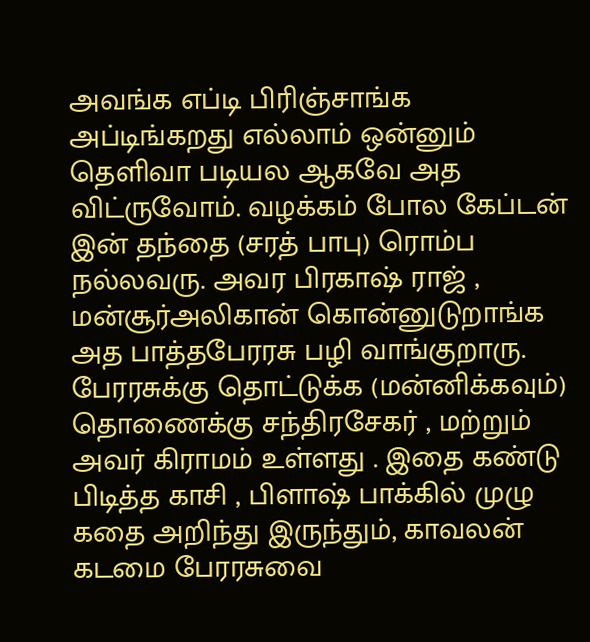அவங்க எப்டி பிரிஞ்சாங்க அப்டிங்கறது எல்லாம் ஒன்னும் தெளிவா படியல ஆகவே அத விட்ருவோம். வழக்கம் போல கேப்டன் இன் தந்தை (சரத் பாபு) ரொம்ப நல்லவரு. அவர பிரகாஷ் ராஜ் , மன்சூர்அலிகான் கொன்னுடுறாங்க அத பாத்தபேரரசு பழி வாங்குறாரு. பேரரசுக்கு தொட்டுக்க (மன்னிக்கவும்) தொணைக்கு சந்திரசேகர் , மற்றும் அவர் கிராமம் உள்ளது . இதை கண்டு பிடித்த காசி , பிளாஷ் பாக்கில் முழு கதை அறிந்து இருந்தும், காவலன் கடமை பேரரசுவை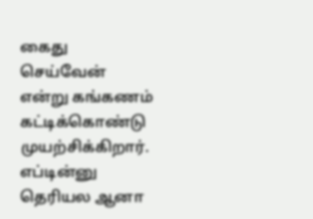கைது செய்வேன் என்று கங்கணம் கட்டிக்கொண்டு முயற்சிக்கிறார். எப்டின்னு தெரியல ஆனா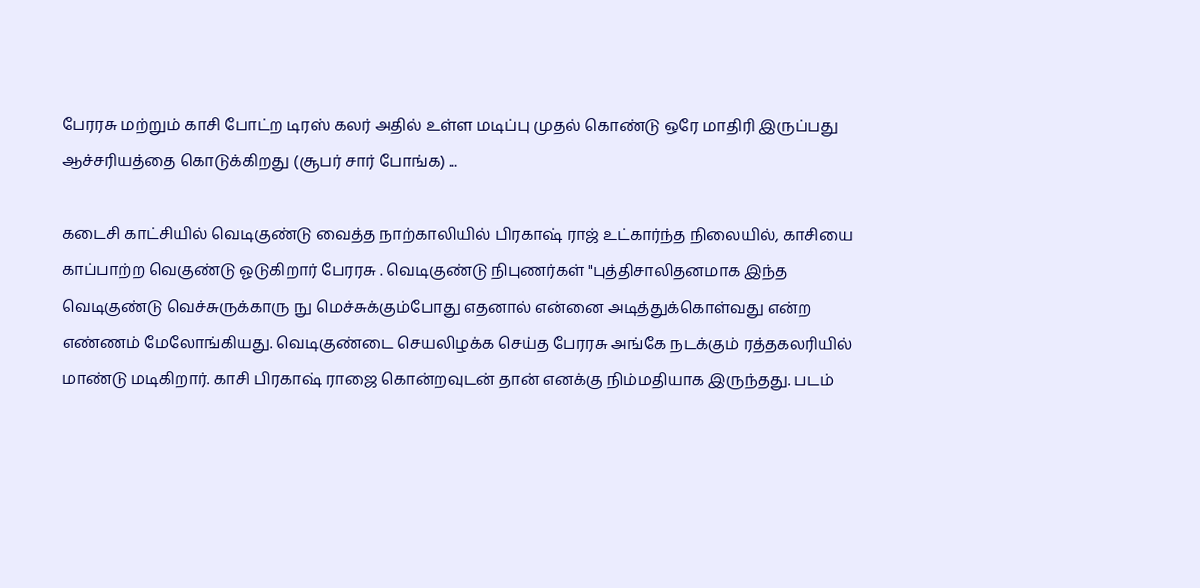பேரரசு மற்றும் காசி போட்ற டிரஸ் கலர் அதில் உள்ள மடிப்பு முதல் கொண்டு ஒரே மாதிரி இருப்பது ஆச்சரியத்தை கொடுக்கிறது (சூபர் சார் போங்க) ...

கடைசி காட்சியில் வெடிகுண்டு வைத்த நாற்காலியில் பிரகாஷ் ராஜ் உட்கார்ந்த நிலையில், காசியை காப்பாற்ற வெகுண்டு ஓடுகிறார் பேரரசு . வெடிகுண்டு நிபுணர்கள் "புத்திசாலிதனமாக இந்த வெடிகுண்டு வெச்சுருக்காரு நு மெச்சுக்கும்போது எதனால் என்னை அடித்துக்கொள்வது என்ற எண்ணம் மேலோங்கியது. வெடிகுண்டை செயலிழக்க செய்த பேரரசு அங்கே நடக்கும் ரத்தகலரியில் மாண்டு மடிகிறார். காசி பிரகாஷ் ராஜை கொன்றவுடன் தான் எனக்கு நிம்மதியாக இருந்தது. படம்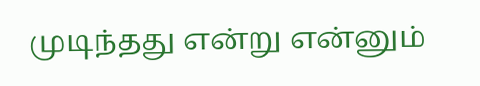முடிந்தது என்று என்னும்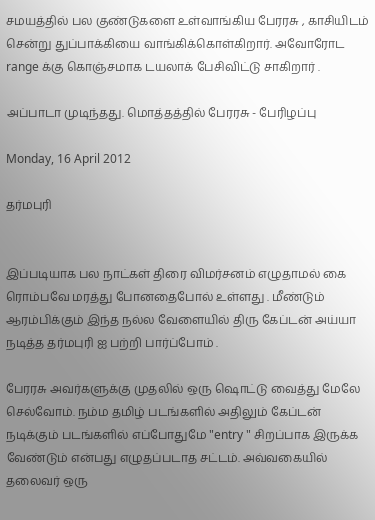சமயத்தில் பல குண்டுகளை உள்வாங்கிய பேரரசு , காசியிடம் சென்று துப்பாக்கியை வாங்கிக்கொள்கிறார். அவோரோட range க்கு கொஞ்சமாக டயலாக் பேசிவிட்டு சாகிறார் .

அப்பாடா முடிந்தது. மொத்தத்தில் பேரரசு - பேரிழப்பு

Monday, 16 April 2012

தர்மபுரி


இப்படியாக பல நாட்கள் திரை விமர்சனம் எழுதாமல் கை ரொம்பவே மரத்து போனதைபோல் உள்ளது . மீண்டும் ஆரம்பிக்கும் இந்த நல்ல வேளையில் திரு கேப்டன் அய்யா நடித்த தர்மபுரி ஐ பற்றி பார்ப்போம் .

பேரரசு அவர்களுக்கு முதலில் ஒரு ஷொட்டு வைத்து மேலே செல்வோம். நம்ம தமிழ் படங்களில் அதிலும் கேப்டன் நடிக்கும் படங்களில் எப்போதுமே "entry " சிறப்பாக இருக்க வேண்டும் என்பது எழுதப்படாத சட்டம். அவ்வகையில் தலைவர் ஒரு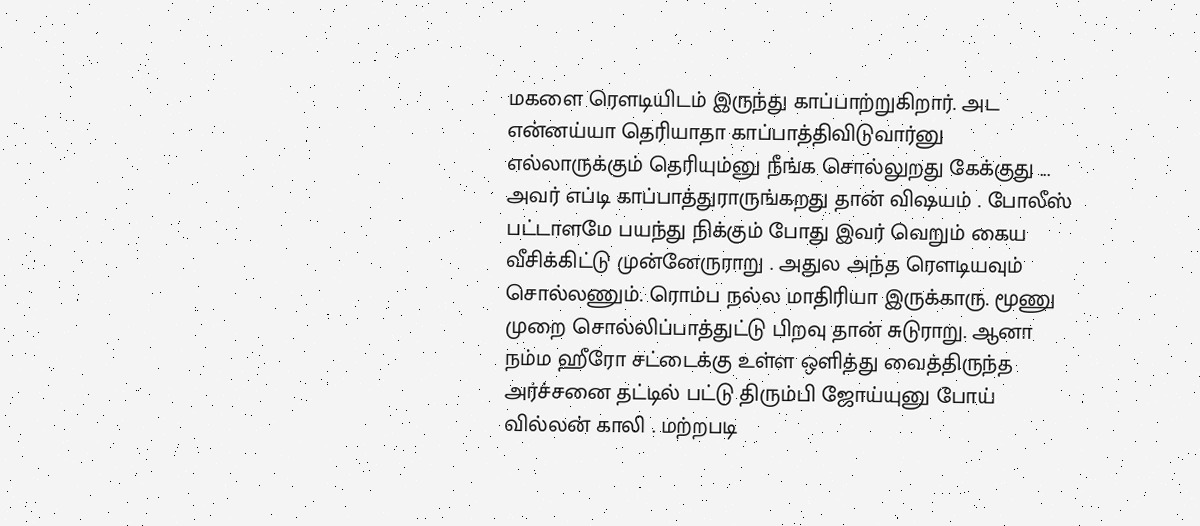மகளை ரௌடியிடம் இருந்து காப்பாற்றுகிறார். அட என்னய்யா தெரியாதா காப்பாத்திவிடுவார்னு எல்லாருக்கும் தெரியும்னு நீங்க சொல்லுறது கேக்குது ... அவர் எப்டி காப்பாத்துராருங்கறது தான் விஷயம் . போலீஸ் பட்டாளமே பயந்து நிக்கும் போது இவர் வெறும் கைய வீசிக்கிட்டு முன்னேருராறு . அதுல அந்த ரௌடியவும் சொல்லணும். ரொம்ப நல்ல மாதிரியா இருக்காரு. மூணு முறை சொல்லிப்பாத்துட்டு பிறவு தான் சுடுராறு. ஆனா நம்ம ஹீரோ சட்டைக்கு உள்ள ஒளித்து வைத்திருந்த அர்ச்சனை தட்டில் பட்டு திரும்பி ஜோய்யுனு போய் வில்லன் காலி . மற்றபடி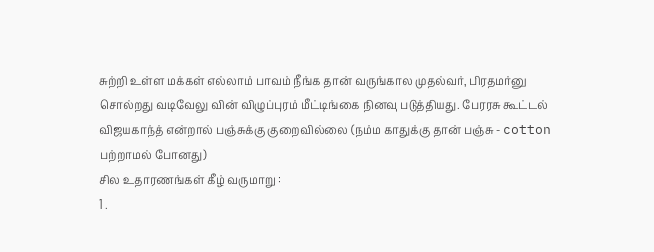சுற்றி உள்ள மக்கள் எல்லாம் பாவம் நீங்க தான் வருங்கால முதல்வர், பிரதமர்னு சொல்றது வடிவேலு வின் விழுப்புரம் மீட்டிங்கை நினவு படுத்தியது. பேரரசு கூட்டல் விஜயகாந்த் என்றால் பஞ்சுக்கு குறைவில்லை (நம்ம காதுக்கு தான் பஞ்சு - cotton பற்றாமல் போனது)
சில உதாரணங்கள் கீழ் வருமாறு :
1 .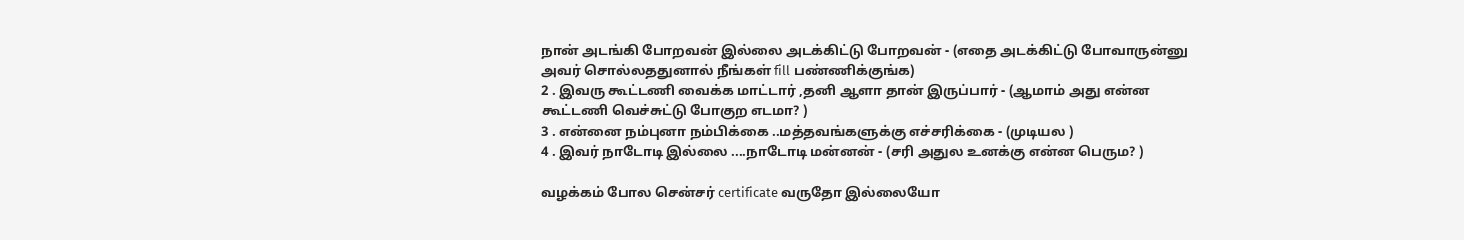நான் அடங்கி போறவன் இல்லை அடக்கிட்டு போறவன் - (எதை அடக்கிட்டு போவாருன்னு அவர் சொல்லததுனால் நீங்கள் fill பண்ணிக்குங்க)
2 . இவரு கூட்டணி வைக்க மாட்டார் ,தனி ஆளா தான் இருப்பார் - (ஆமாம் அது என்ன கூட்டணி வெச்சுட்டு போகுற எடமா? )
3 . என்னை நம்புனா நம்பிக்கை ..மத்தவங்களுக்கு எச்சரிக்கை - (முடியல )
4 . இவர் நாடோடி இல்லை ....நாடோடி மன்னன் - (சரி அதுல உனக்கு என்ன பெரும? )

வழக்கம் போல சென்சர் certificate வருதோ இல்லையோ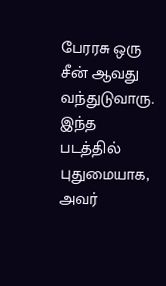பேரரசு ஒரு சீன் ஆவது வந்துடுவாரு. இந்த படத்தில் புதுமையாக, அவர்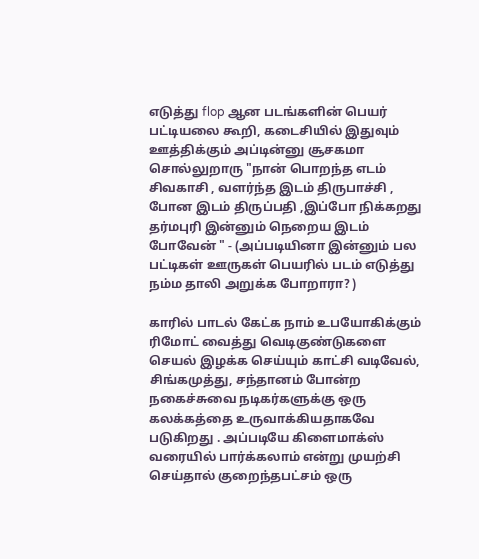எடுத்து flop ஆன படங்களின் பெயர் பட்டியலை கூறி, கடைசியில் இதுவும் ஊத்திக்கும் அப்டின்னு சூசகமா சொல்லுறாரு "நான் பொறந்த எடம் சிவகாசி , வளர்ந்த இடம் திருபாச்சி , போன இடம் திருப்பதி ,இப்போ நிக்கறது தர்மபுரி இன்னும் நெறைய இடம் போவேன் " - (அப்படியினா இன்னும் பல பட்டிகள் ஊருகள் பெயரில் படம் எடுத்து நம்ம தாலி அறுக்க போறாரா? )

காரில் பாடல் கேட்க நாம் உபயோகிக்கும் ரிமோட் வைத்து வெடிகுண்டுகளை செயல் இழக்க செய்யும் காட்சி வடிவேல், சிங்கமுத்து, சந்தானம் போன்ற நகைச்சுவை நடிகர்களுக்கு ஒரு கலக்கத்தை உருவாக்கியதாகவே படுகிறது . அப்படியே கிளைமாக்ஸ் வரையில் பார்க்கலாம் என்று முயற்சி செய்தால் குறைந்தபட்சம் ஒரு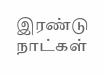இரண்டு நாட்கள்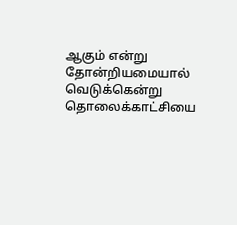ஆகும் என்று தோன்றியமையால் வெடுக்கென்று தொலைக்காட்சியை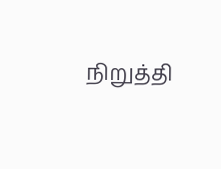நிறுத்தி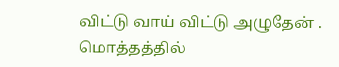விட்டு வாய் விட்டு அழுதேன் . மொத்தத்தில்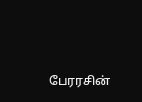பேரரசின்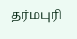தர்மபுரி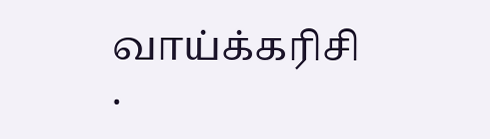வாய்க்கரிசி .